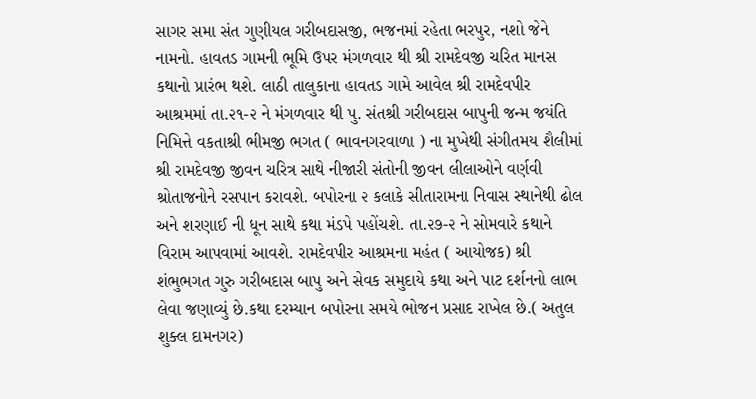સાગર સમા સંત ગુણીયલ ગરીબદાસજી, ભજનમાં રહેતા ભરપુર, નશો જેને નામનો. હાવતડ ગામની ભૂમિ ઉપર મંગળવાર થી શ્રી રામદેવજી ચરિત માનસ કથાનો પ્રારંભ થશે. લાઠી તાલુકાના હાવતડ ગામે આવેલ શ્રી રામદેવપીર આશ્રમમાં તા.૨૧-૨ ને મંગળવાર થી પુ. સંતશ્રી ગરીબદાસ બાપુની જન્મ જયંતિ નિમિત્તે વકતાશ્રી ભીમજી ભગત ( ભાવનગરવાળા ) ના મુખેથી સંગીતમય શૈલીમાં શ્રી રામદેવજી જીવન ચરિત્ર સાથે નીજારી સંતોની જીવન લીલાઓને વર્ણવી શ્રોતાજનોને રસપાન કરાવશે. બપોરના ૨ કલાકે સીતારામના નિવાસ સ્થાનેથી ઢોલ અને શરણાઈ ની ધૂન સાથે કથા મંડપે પહોંચશે. તા.૨૭-૨ ને સોમવારે કથાને વિરામ આપવામાં આવશે. રામદેવપીર આશ્રમના મહંત ( આયોજક) શ્રી શંભુભગત ગુરુ ગરીબદાસ બાપુ અને સેવક સમુદાયે કથા અને પાટ દર્શનનો લાભ લેવા જણાવ્યું છે.કથા દરમ્યાન બપોરના સમયે ભોજન પ્રસાદ રાખેલ છે.( અતુલ શુક્લ દામનગર)